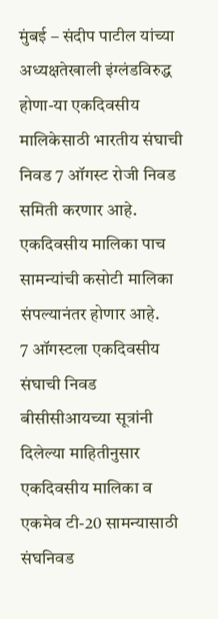मुंबई – संदीप पाटील यांच्या अध्यक्षतेखाली इंग्लंडविरुद्ध होणा-या एकदिवसीय मालिकेसाठी भारतीय संघाची निवड 7 ऑगस्ट रोजी निवड समिती करणार आहे. एकदिवसीय मालिका पाच सामन्यांची कसोटी मालिका संपल्यानंतर होणार आहे.
7 ऑगस्टला एकदिवसीय संघाची निवड
बीसीसीआयच्या सूत्रांनी दिलेल्या माहितीनुसार एकदिवसीय मालिका व एकमेव टी-20 सामन्यासाठी संघनिवड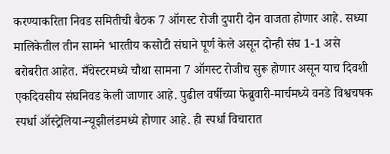करण्याकरिता निवड समितीची बैठक 7 ऑगस्ट रोजी दुपारी दोन वाजता होणार आहे. सध्या मालिकेतील तीन सामने भारतीय कसोटी संघाने पूर्ण केले असून दोन्ही संघ 1-1 असे बरोबरीत आहेत. मँचेस्टरमध्ये चौथा सामना 7 ऑगस्ट रोजीच सुरू होणार असून याच दिवशी एकदिवसीय संघनिवड केली जाणार आहे. पुढील वर्षीच्या फेब्रुवारी-मार्चमध्ये वनडे विश्वचषक स्पर्धा ऑस्ट्रेलिया-न्यूझीलंडमध्ये होणार आहे. ही स्पर्धा विचारात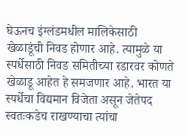घेऊनच इंग्लंडमधील मालिकेसाठी खेळाडूंची निवड होणार आहे. त्यामुळे या स्पर्धेसाठी निवड समितीच्या रडारवर कोणते खेळाडू आहेत हे समजणार आहे. भारत या स्पर्धेचा विद्यमान विजेता असून जेतेपद स्वतःकडेच राखण्याचा त्यांचा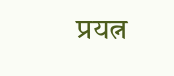प्रयत्न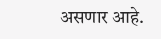असणार आहे.